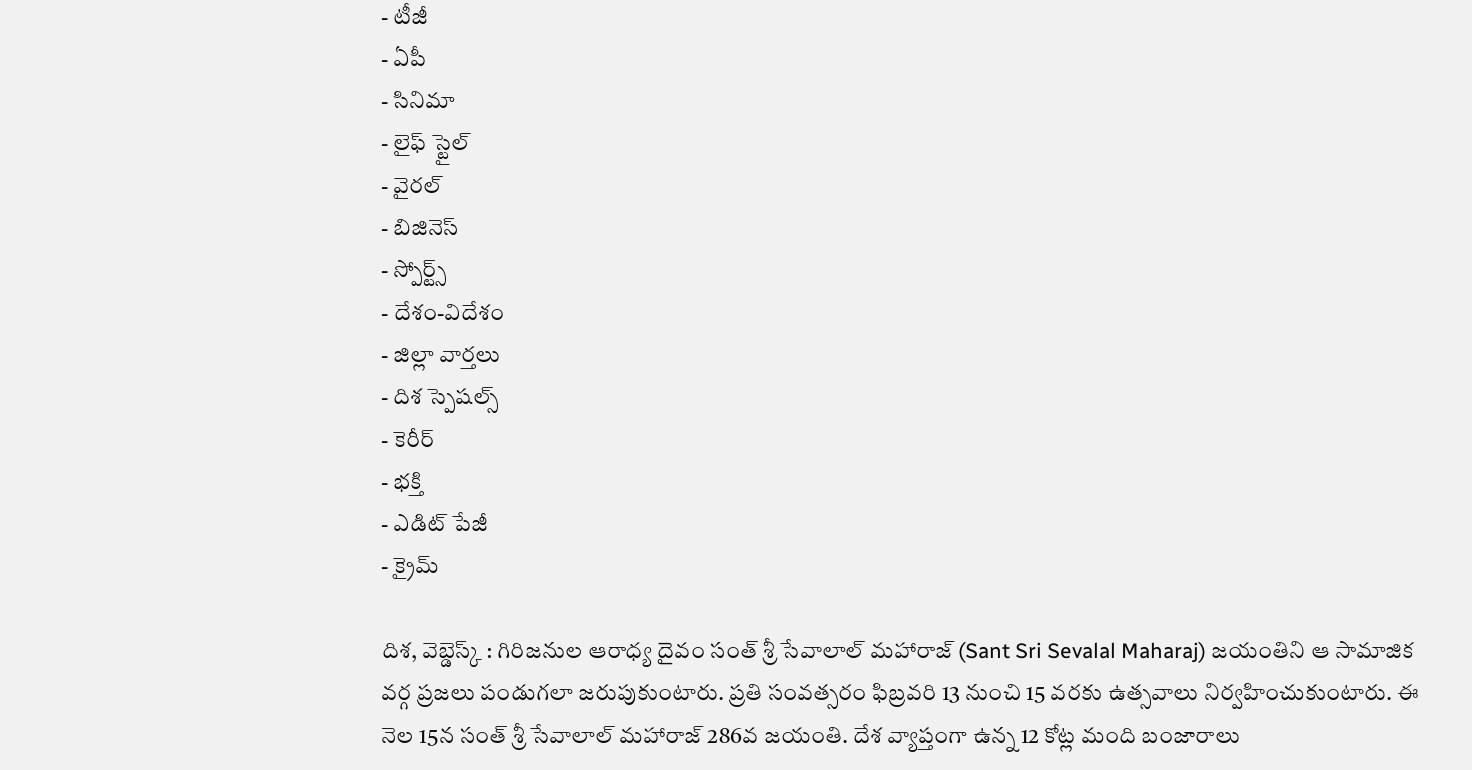- టీజీ
- ఏపీ
- సినిమా
- లైఫ్ స్టైల్
- వైరల్
- బిజినెస్
- స్పోర్ట్స్
- దేశం-విదేశం
- జిల్లా వార్తలు
- దిశ స్పెషల్స్
- కెరీర్
- భక్తి
- ఎడిట్ పేజీ
- క్రైమ్

దిశ, వెబ్డెస్క్ : గిరిజనుల ఆరాధ్య దైవం సంత్ శ్రీ సేవాలాల్ మహారాజ్ (Sant Sri Sevalal Maharaj) జయంతిని ఆ సామాజిక వర్గ ప్రజలు పండుగలా జరుపుకుంటారు. ప్రతి సంవత్సరం ఫిబ్రవరి 13 నుంచి 15 వరకు ఉత్సవాలు నిర్వహించుకుంటారు. ఈ నెల 15న సంత్ శ్రీ సేవాలాల్ మహారాజ్ 286వ జయంతి. దేశ వ్యాప్తంగా ఉన్న 12 కోట్ల మంది బంజారాలు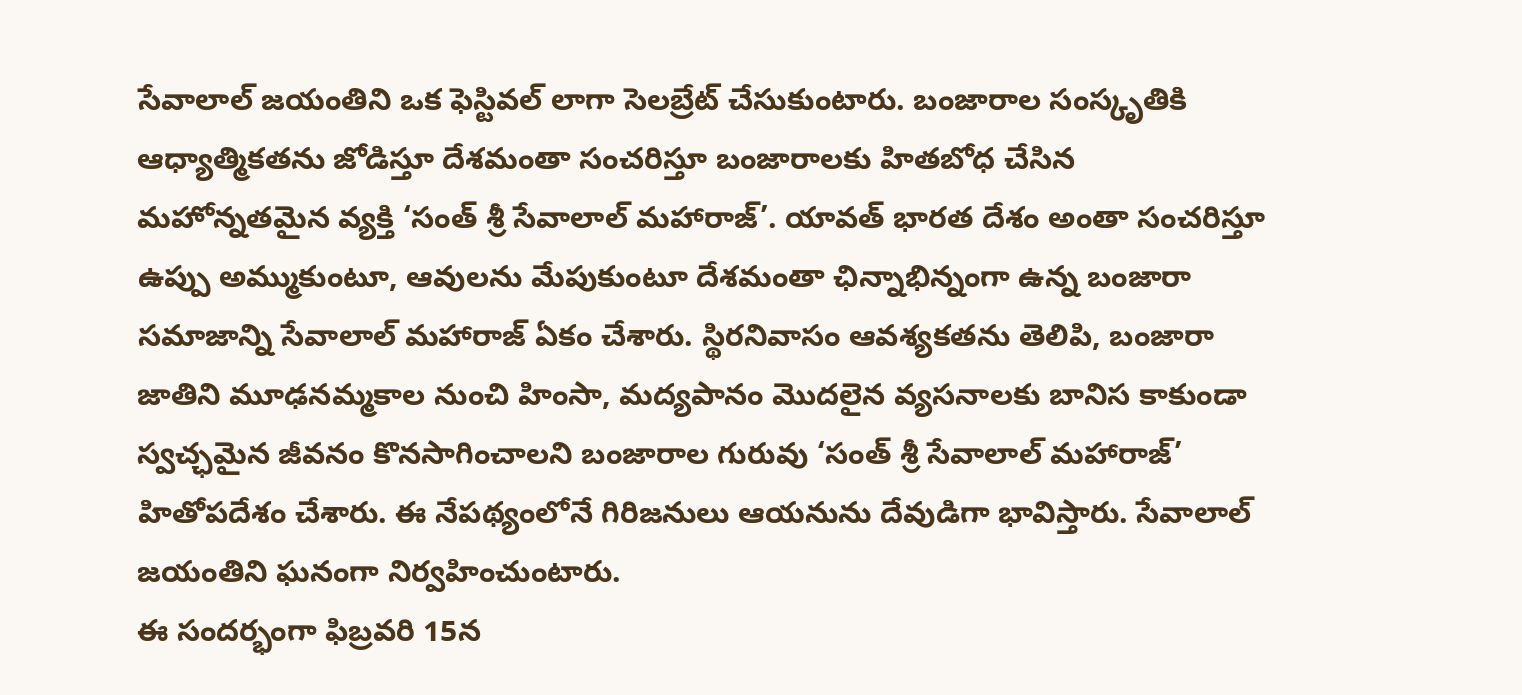సేవాలాల్ జయంతిని ఒక ఫెస్టివల్ లాగా సెలబ్రేట్ చేసుకుంటారు. బంజారాల సంస్కృతికి ఆధ్యాత్మికతను జోడిస్తూ దేశమంతా సంచరిస్తూ బంజారాలకు హితబోధ చేసిన మహోన్నతమైన వ్యక్తి ‘సంత్ శ్రీ సేవాలాల్ మహారాజ్’. యావత్ భారత దేశం అంతా సంచరిస్తూ ఉప్పు అమ్ముకుంటూ, ఆవులను మేపుకుంటూ దేశమంతా ఛిన్నాభిన్నంగా ఉన్న బంజారా సమాజాన్ని సేవాలాల్ మహారాజ్ ఏకం చేశారు. స్థిరనివాసం ఆవశ్యకతను తెలిపి, బంజారా జాతిని మూఢనమ్మకాల నుంచి హింసా, మద్యపానం మొదలైన వ్యసనాలకు బానిస కాకుండా స్వచ్ఛమైన జీవనం కొనసాగించాలని బంజారాల గురువు ‘సంత్ శ్రీ సేవాలాల్ మహారాజ్’ హితోపదేశం చేశారు. ఈ నేపథ్యంలోనే గిరిజనులు ఆయనును దేవుడిగా భావిస్తారు. సేవాలాల్ జయంతిని ఘనంగా నిర్వహించుంటారు.
ఈ సందర్భంగా ఫిబ్రవరి 15న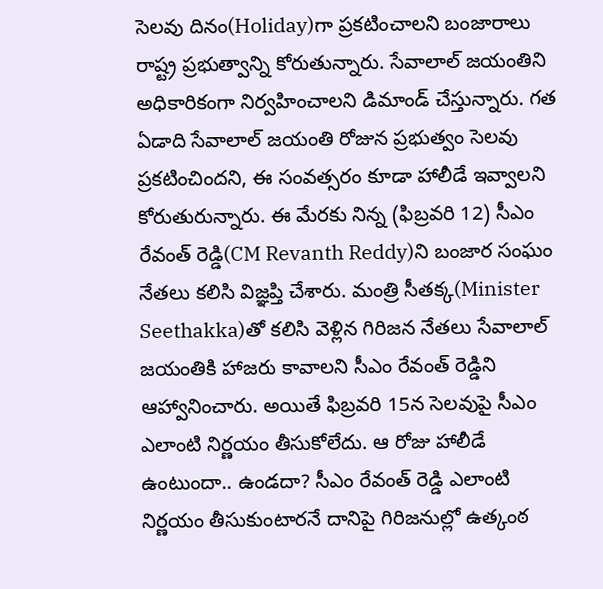సెలవు దినం(Holiday)గా ప్రకటించాలని బంజారాలు రాష్ట్ర ప్రభుత్వాన్ని కోరుతున్నారు. సేవాలాల్ జయంతిని అధికారికంగా నిర్వహించాలని డిమాండ్ చేస్తున్నారు. గత ఏడాది సేవాలాల్ జయంతి రోజున ప్రభుత్వం సెలవు ప్రకటించిందని, ఈ సంవత్సరం కూడా హాలీడే ఇవ్వాలని కోరుతురున్నారు. ఈ మేరకు నిన్న (ఫిబ్రవరి 12) సీఎం రేవంత్ రెడ్డి(CM Revanth Reddy)ని బంజార సంఘం నేతలు కలిసి విజ్ఞప్తి చేశారు. మంత్రి సీతక్క(Minister Seethakka)తో కలిసి వెళ్లిన గిరిజన నేతలు సేవాలాల్ జయంతికి హాజరు కావాలని సీఎం రేవంత్ రెడ్డిని ఆహ్వానించారు. అయితే ఫిబ్రవరి 15న సెలవుపై సీఎం ఎలాంటి నిర్ణయం తీసుకోలేదు. ఆ రోజు హాలీడే ఉంటుందా.. ఉండదా? సీఎం రేవంత్ రెడ్డి ఎలాంటి నిర్ణయం తీసుకుంటారనే దానిపై గిరిజనుల్లో ఉత్కంఠ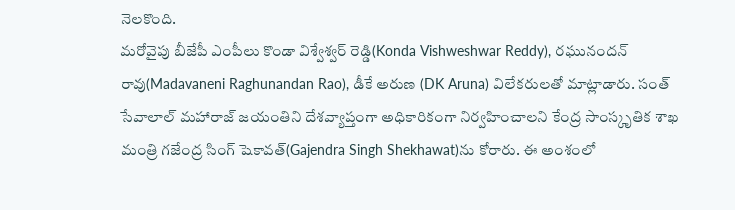నెలకొంది.
మరోవైపు బీజేపీ ఎంపీలు కొండా విశ్వేశ్వర్ రెడ్డి(Konda Vishweshwar Reddy), రఘునందన్ రావు(Madavaneni Raghunandan Rao), డీకే అరుణ (DK Aruna) విలేకరులతో మాట్లాడారు. సంత్ సేవాలాల్ మహారాజ్ జయంతిని దేశవ్యాప్తంగా అధికారికంగా నిర్వహించాలని కేంద్ర సాంస్కృతిక శాఖ మంత్రి గజేంద్ర సింగ్ షెకావత్(Gajendra Singh Shekhawat)ను కోరారు. ఈ అంశంలో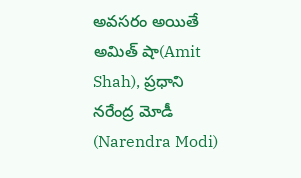అవసరం అయితే అమిత్ షా(Amit Shah), ప్రధాని నరేంద్ర మోడీ (Narendra Modi)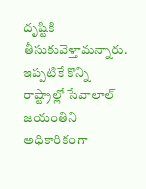దృష్టికి తీసుకువెళ్తామన్నారు. ఇప్పటికే కొన్ని రాష్ట్రాల్లో సేవాలాల్ జయంతిని అధికారికంగా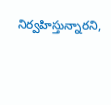నిర్వహిస్తున్నారని,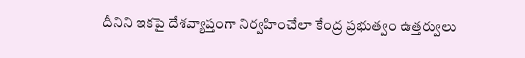దీనిని ఇకపై దేశవ్యాప్తంగా నిర్వహించేలా కేంద్ర ప్రభుత్వం ఉత్తర్వులు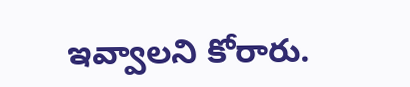ఇవ్వాలని కోరారు.